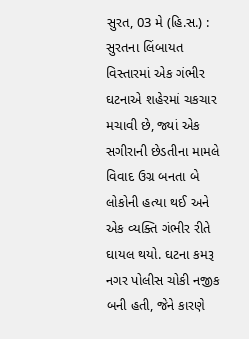સુરત, 03 મે (હિ.સ.) : સુરતના લિંબાયત વિસ્તારમાં એક ગંભીર ઘટનાએ શહેરમાં ચકચાર મચાવી છે, જ્યાં એક સગીરાની છેડતીના મામલે વિવાદ ઉગ્ર બનતા બે લોકોની હત્યા થઈ અને એક વ્યક્તિ ગંભીર રીતે ઘાયલ થયો. ઘટના કમરૂ નગર પોલીસ ચોકી નજીક બની હતી, જેને કારણે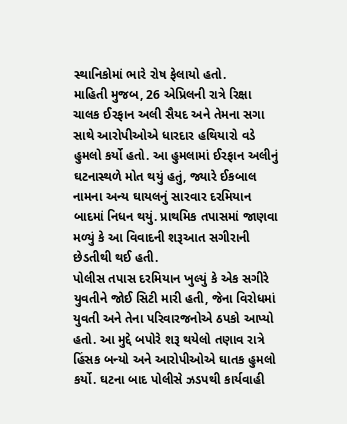સ્થાનિકોમાં ભારે રોષ ફેલાયો હતો.
માહિતી મુજબ, 26 એપ્રિલની રાત્રે રિક્ષા ચાલક ઈરફાન અલી સૈયદ અને તેમના સગા સાથે આરોપીઓએ ધારદાર હથિયારો વડે હુમલો કર્યો હતો. આ હુમલામાં ઈરફાન અલીનું ઘટનાસ્થળે મોત થયું હતું, જ્યારે ઈકબાલ નામના અન્ય ઘાયલનું સારવાર દરમિયાન બાદમાં નિધન થયું. પ્રાથમિક તપાસમાં જાણવા મળ્યું કે આ વિવાદની શરૂઆત સગીરાની છેડતીથી થઈ હતી.
પોલીસ તપાસ દરમિયાન ખુલ્યું કે એક સગીરે યુવતીને જોઈ સિટી મારી હતી, જેના વિરોધમાં યુવતી અને તેના પરિવારજનોએ ઠપકો આપ્યો હતો. આ મુદ્દે બપોરે શરૂ થયેલો તણાવ રાત્રે હિંસક બન્યો અને આરોપીઓએ ઘાતક હુમલો કર્યો. ઘટના બાદ પોલીસે ઝડપથી કાર્યવાહી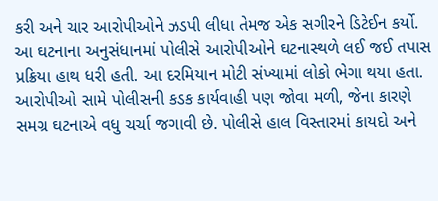કરી અને ચાર આરોપીઓને ઝડપી લીધા તેમજ એક સગીરને ડિટેઈન કર્યો.
આ ઘટનાના અનુસંધાનમાં પોલીસે આરોપીઓને ઘટનાસ્થળે લઈ જઈ તપાસ પ્રક્રિયા હાથ ધરી હતી. આ દરમિયાન મોટી સંખ્યામાં લોકો ભેગા થયા હતા. આરોપીઓ સામે પોલીસની કડક કાર્યવાહી પણ જોવા મળી, જેના કારણે સમગ્ર ઘટનાએ વધુ ચર્ચા જગાવી છે. પોલીસે હાલ વિસ્તારમાં કાયદો અને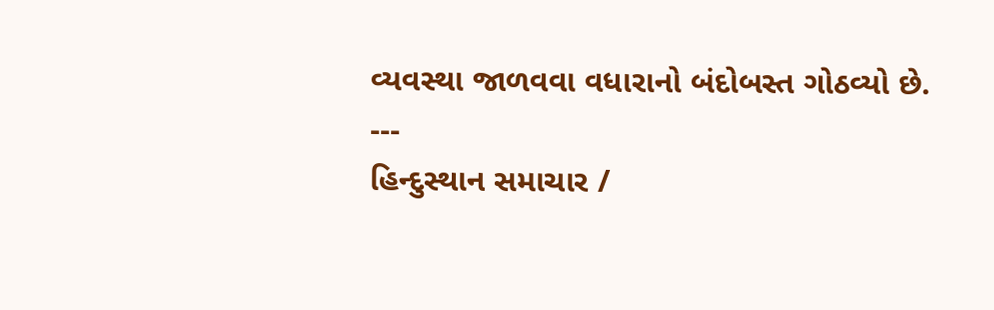વ્યવસ્થા જાળવવા વધારાનો બંદોબસ્ત ગોઠવ્યો છે.
---
હિન્દુસ્થાન સમાચાર /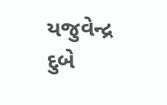યજુવેન્દ્ર દુબે